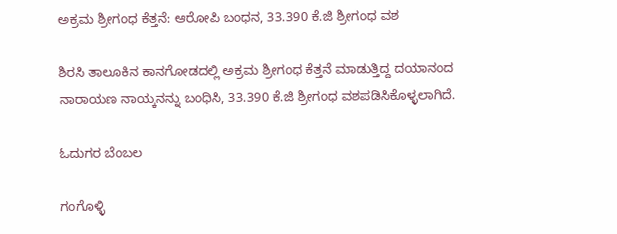ಅಕ್ರಮ ಶ್ರೀಗಂಧ ಕೆತ್ತನೆ: ಆರೋಪಿ ಬಂಧನ, 33.390 ಕೆ.ಜಿ ಶ್ರೀಗಂಧ ವಶ

ಶಿರಸಿ ತಾಲೂಕಿನ ಕಾನಗೋಡದಲ್ಲಿ ಅಕ್ರಮ ಶ್ರೀಗಂಧ ಕೆತ್ತನೆ ಮಾಡುತ್ತಿದ್ದ ದಯಾನಂದ ನಾರಾಯಣ ನಾಯ್ಕನನ್ನು ಬಂಧಿಸಿ, 33.390 ಕೆ.ಜಿ ಶ್ರೀಗಂಧ ವಶಪಡಿಸಿಕೊಳ್ಳಲಾಗಿದೆ.

ಓದುಗರ ಬೆಂಬಲ

ಗಂಗೊಳ್ಳಿ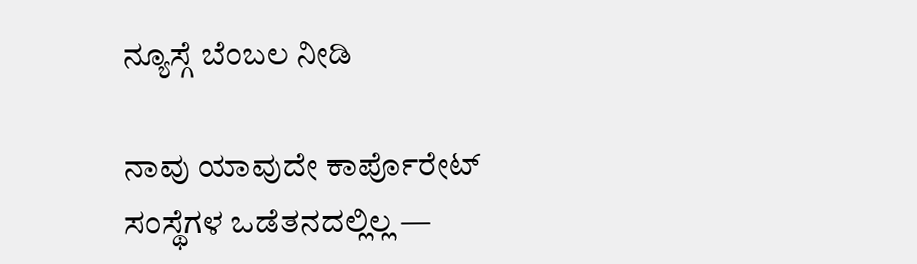ನ್ಯೂಸ್ಗೆ ಬೆಂಬಲ ನೀಡಿ

ನಾವು ಯಾವುದೇ ಕಾರ್ಪೊರೇಟ್ ಸಂಸ್ಥೆಗಳ ಒಡೆತನದಲ್ಲಿಲ್ಲ —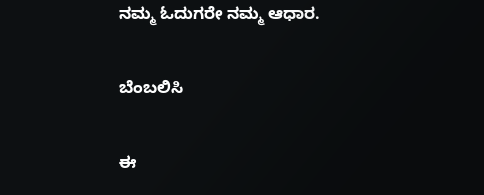ನಮ್ಮ ಓದುಗರೇ ನಮ್ಮ ಆಧಾರ.

ಬೆಂಬಲಿಸಿ

ಈ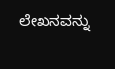ಲೇಖನವನ್ನು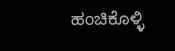ಹಂಚಿಕೊಳ್ಳಿ